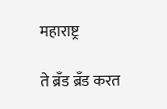महाराष्ट्र

ते ब्रँड ब्रँड करत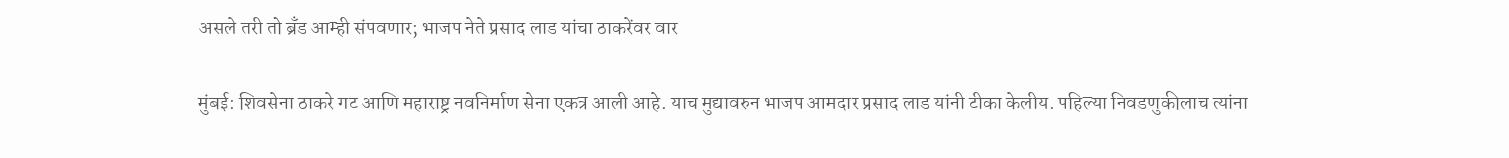असले तरी तो ब्रँड आम्ही संपवणार; भाजप नेते प्रसाद लाड यांचा ठाकरेंवर वार

मुंबई: शिवसेना ठाकरे गट आणि महाराष्ट्र नवनिर्माण सेना एकत्र आली आहे. याच मुद्यावरुन भाजप आमदार प्रसाद लाड यांनी टीका केलीय. पहिल्या निवडणुकीलाच त्यांना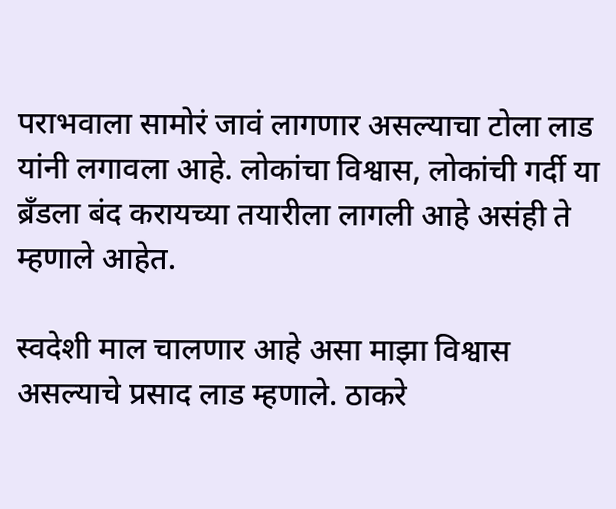पराभवाला सामोरं जावं लागणार असल्याचा टोला लाड यांनी लगावला आहे. लोकांचा विश्वास, लोकांची गर्दी या ब्रँडला बंद करायच्या तयारीला लागली आहे असंही ते म्हणाले आहेत.

स्वदेशी माल चालणार आहे असा माझा विश्वास असल्याचे प्रसाद लाड म्हणाले. ठाकरे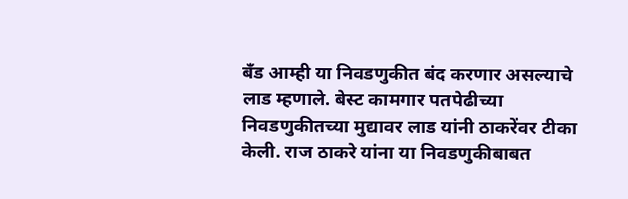बँड आम्ही या निवडणुकीत बंद करणार असल्याचे लाड म्हणाले. बेस्ट कामगार पतपेढीच्या निवडणुकीतच्या मुद्यावर लाड यांनी ठाकरेंवर टीका केली. राज ठाकरे यांना या निवडणुकीबाबत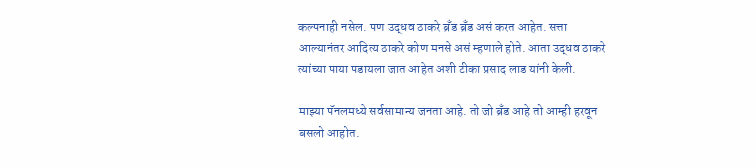कल्पनाही नसेल. पण उद्धव ठाकरे ब्रँड ब्रँड असं करत आहेत. सत्ता आल्यानंतर आदित्य ठाकरे कोण मनसे असं म्हणाले होते. आता उद्धव ठाकरे त्यांच्या पाया पडायला जात आहेत अशी टीका प्रसाद लाड यांनी केली.

माझ्या पॅनलमध्ये सर्वसामान्य जनता आहे. तो जो ब्रँड आहे तो आम्ही हरवून बसलो आहोत.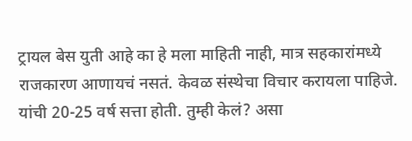ट्रायल बेस युती आहे का हे मला माहिती नाही, मात्र सहकारांमध्ये राजकारण आणायचं नसतं. केवळ संस्थेचा विचार करायला पाहिजे. यांची 20-25 वर्ष सत्ता होती. तुम्ही केलं? असा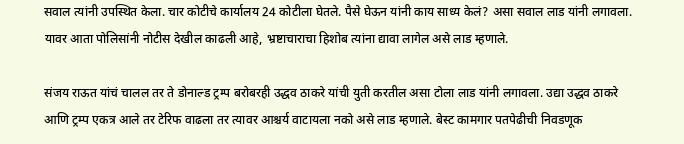सवाल त्यांनी उपस्थित केला. चार कोटीचे कार्यालय 24 कोटीला घेतले. पैसे घेऊन यांनी काय साध्य केलं? असा सवाल लाड यांनी लगावला. यावर आता पोलिसांनी नोटीस देखील काढली आहे, भ्रष्टाचाराचा हिशोब त्यांना द्यावा लागेल असे लाड म्हणाले.

संजय राऊत यांचं चालल तर ते डोनाल्ड ट्रम्प बरोबरही उद्धव ठाकरे यांची युती करतील असा टोला लाड यांनी लगावला. उद्या उद्धव ठाकरे आणि ट्रम्प एकत्र आले तर टेरिफ वाढला तर त्यावर आश्चर्य वाटायला नको असे लाड म्हणाले. बेस्ट कामगार पतपेढीची निवडणूक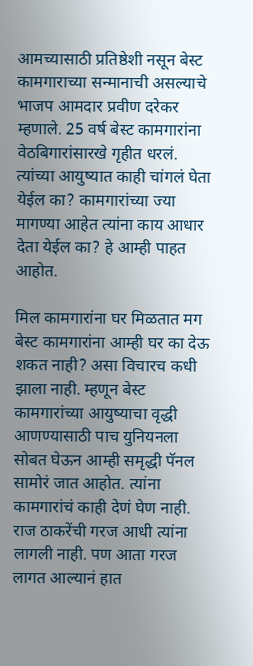आमच्यासाठी प्रतिष्ठेशी नसून बेस्ट कामगाराच्या सन्मानाची असल्याचे भाजप आमदार प्रवीण दरेकर म्हणाले. 25 वर्ष बेस्ट कामगारांना वेठबिगारांसारखे गृहीत धरलं. त्यांच्या आयुष्यात काही चांगलं घेता येईल का? कामगारांच्या ज्या मागण्या आहेत त्यांना काय आधार देता येईल का? हे आम्ही पाहत आहोत.

मिल कामगारांना घर मिळतात मग बेस्ट कामगारांना आम्ही घर का देऊ शकत नाही? असा विचारच कधी झाला नाही. म्हणून बेस्ट कामगारांच्या आयुष्याचा वृद्धी आणण्यासाठी पाच युनियनला सोबत घेऊन आम्ही समृद्धी पॅनल सामोरं जात आहोत. त्यांना कामगारांचं काही देणं घेण नाही. राज ठाकरेंची गरज आधी त्यांना लागली नाही. पण आता गरज लागत आल्यानं हात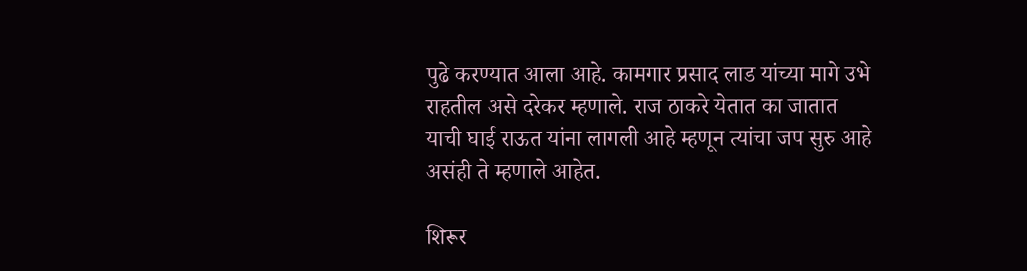पुढे करण्यात आला आहे. कामगार प्रसाद लाड यांच्या मागे उभे राहतील असे दरेकर म्हणाले. राज ठाकरे येतात का जातात याची घाई राऊत यांना लागली आहे म्हणून त्यांचा जप सुरु आहे असंही ते म्हणाले आहेत.

शिरूर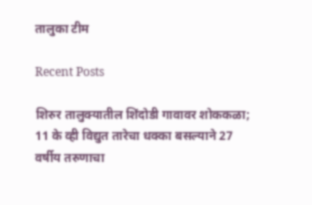तालुका टीम

Recent Posts

शिरुर तालुक्यातील शिंदोडी गावावर शोककळा; 11 के व्ही विद्युत तारेचा धक्का बसल्याने 27 वर्षीय तरुणाचा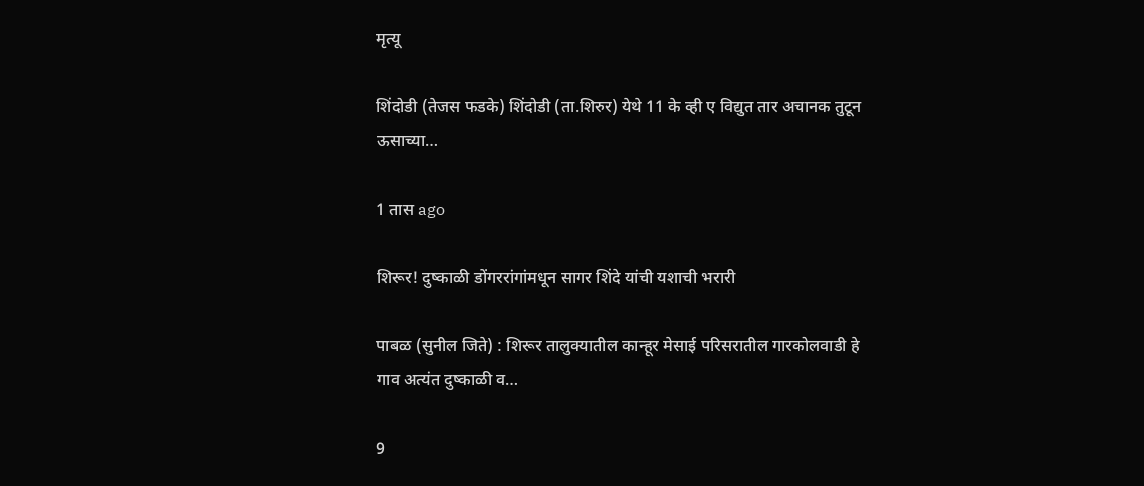मृत्यू

शिंदोडी (तेजस फडके) शिंदोडी (ता.शिरुर) येथे 11 के व्ही ए विद्युत तार अचानक तुटून ऊसाच्या…

1 तास ago

शिरूर! दुष्काळी डोंगररांगांमधून सागर शिंदे यांची यशाची भरारी

पाबळ (सुनील जिते) : शिरूर तालुक्यातील कान्हूर मेसाई परिसरातील गारकोलवाडी हे गाव अत्यंत दुष्काळी व…

9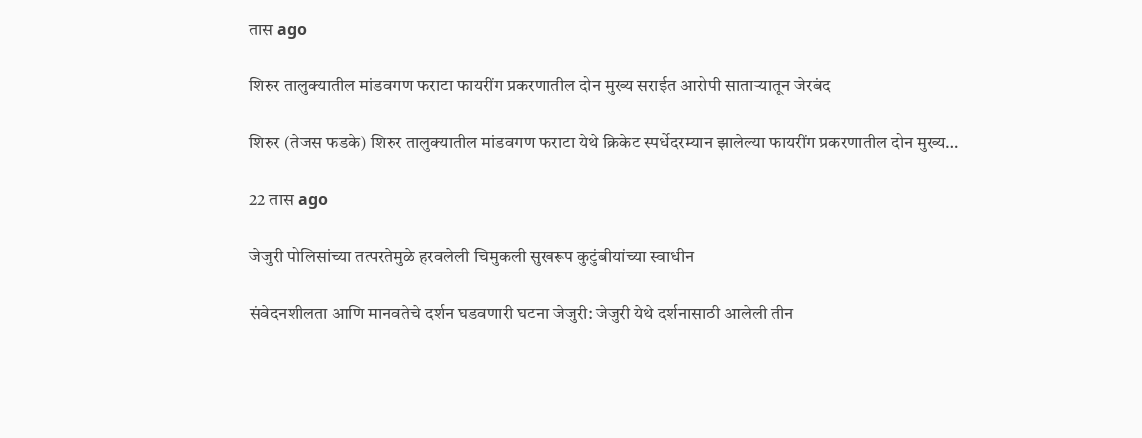तास ago

शिरुर तालुक्यातील मांडवगण फराटा फायरींग प्रकरणातील दोन मुख्य सराईत आरोपी साताऱ्यातून जेरबंद

शिरुर (तेजस फडके) शिरुर तालुक्यातील मांडवगण फराटा येथे क्रिकेट स्पर्धेदरम्यान झालेल्या फायरींग प्रकरणातील दोन मुख्य…

22 तास ago

जेजुरी पोलिसांच्या तत्परतेमुळे हरवलेली चिमुकली सुखरूप कुटुंबीयांच्या स्वाधीन

संवेदनशीलता आणि मानवतेचे दर्शन घडवणारी घटना जेजुरी: जेजुरी येथे दर्शनासाठी आलेली तीन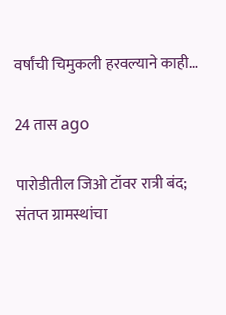वर्षांची चिमुकली हरवल्याने काही…

24 तास ago

पारोडीतील जिओ टॉवर रात्री बंद; संतप्त ग्रामस्थांचा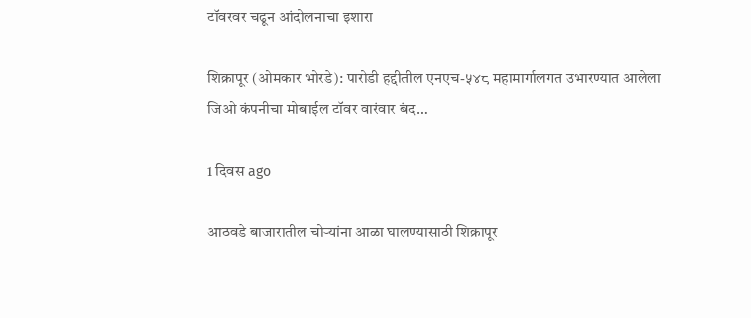टॉवरवर चढून आंदोलनाचा इशारा

शिक्रापूर (ओमकार भोरडे): पारोडी हद्दीतील एनएच-५४८ महामार्गालगत उभारण्यात आलेला जिओ कंपनीचा मोबाईल टॉवर वारंवार बंद…

1 दिवस ago

आठवडे बाजारातील चोऱ्यांना आळा घालण्यासाठी शिक्रापूर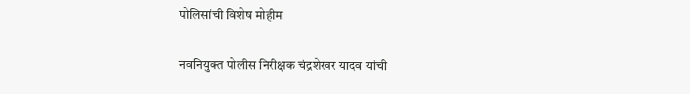पोलिसांची विशेष मोहीम

नवनियुक्त पोलीस निरीक्षक चंद्रशेखर यादव यांची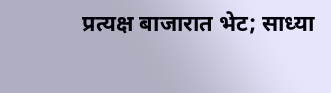प्रत्यक्ष बाजारात भेट; साध्या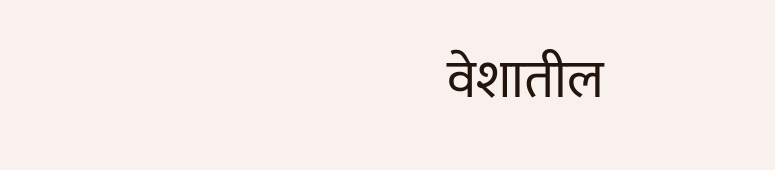वेशातील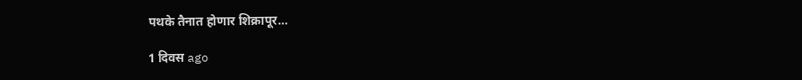पथके तैनात होणार शिक्रापूर…

1 दिवस ago